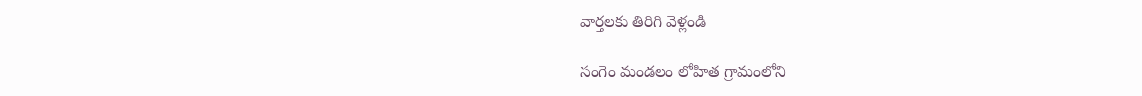వార్తలకు తిరిగి వెళ్లండి

సంగెం మండలం లోహిత గ్రామంలోని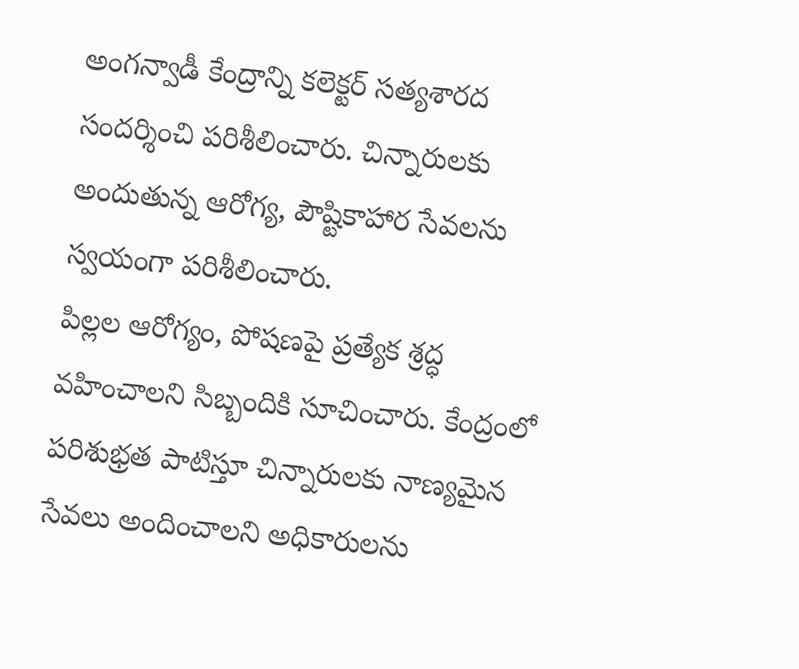అంగన్వాడీ కేంద్రాన్ని కలెక్టర్ సత్యశారద సందర్శించి పరిశీలించారు. చిన్నారులకు అందుతున్న ఆరోగ్య, పౌష్టికాహార సేవలను స్వయంగా పరిశీలించారు.
పిల్లల ఆరోగ్యం, పోషణపై ప్రత్యేక శ్రద్ధ వహించాలని సిబ్బందికి సూచించారు. కేంద్రంలో పరిశుభ్రత పాటిస్తూ చిన్నారులకు నాణ్యమైన సేవలు అందించాలని అధికారులను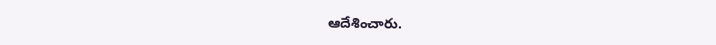ఆదేశించారు.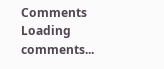Comments
Loading comments...